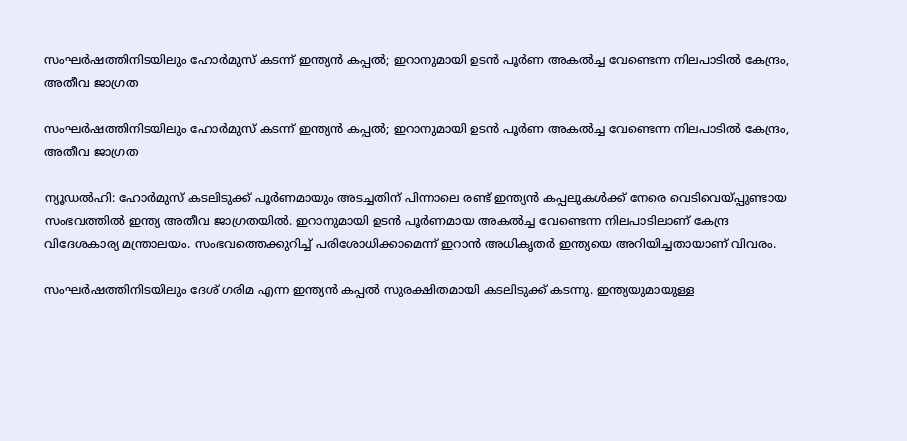സംഘര്‍ഷത്തിനിടയിലും ഹോര്‍മുസ് കടന്ന് ഇന്ത്യന്‍ കപ്പല്‍; ഇറാനുമായി ഉടന്‍ പൂര്‍ണ അകല്‍ച്ച വേണ്ടെന്ന നിലപാടില്‍ കേന്ദ്രം, അതീവ ജാഗ്രത

സംഘര്‍ഷത്തിനിടയിലും ഹോര്‍മുസ് കടന്ന് ഇന്ത്യന്‍ കപ്പല്‍; ഇറാനുമായി ഉടന്‍ പൂര്‍ണ അകല്‍ച്ച വേണ്ടെന്ന നിലപാടില്‍ കേന്ദ്രം, അതീവ ജാഗ്രത

ന്യൂഡല്‍ഹി: ഹോര്‍മുസ് കടലിടുക്ക് പൂര്‍ണമായും അടച്ചതിന് പിന്നാലെ രണ്ട് ഇന്ത്യന്‍ കപ്പലുകള്‍ക്ക് നേരെ വെടിവെയ്പ്പുണ്ടായ സംഭവത്തില്‍ ഇന്ത്യ അതീവ ജാഗ്രതയില്‍. ഇറാനുമായി ഉടന്‍ പൂര്‍ണമായ അകല്‍ച്ച വേണ്ടെന്ന നിലപാടിലാണ് കേന്ദ്ര വിദേശകാര്യ മന്ത്രാലയം. സംഭവത്തെക്കുറിച്ച് പരിശോധിക്കാമെന്ന് ഇറാന്‍ അധികൃതര്‍ ഇന്ത്യയെ അറിയിച്ചതായാണ് വിവരം.

സംഘര്‍ഷത്തിനിടയിലും ദേശ് ഗരിമ എന്ന ഇന്ത്യന്‍ കപ്പല്‍ സുരക്ഷിതമായി കടലിടുക്ക് കടന്നു. ഇന്ത്യയുമായുള്ള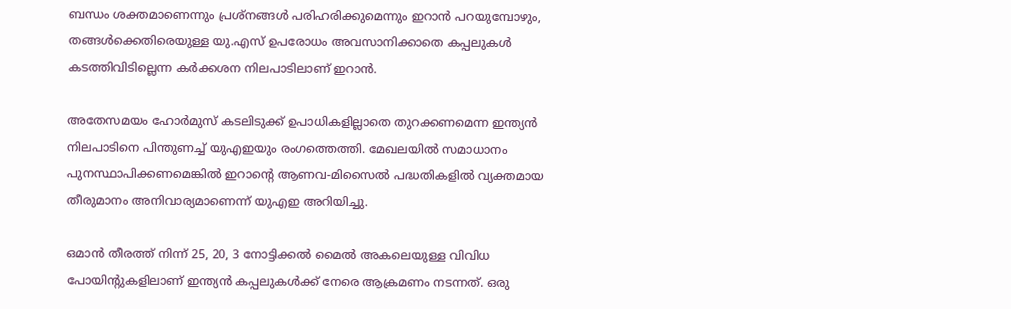ബന്ധം ശക്തമാണെന്നും പ്രശ്‌നങ്ങള്‍ പരിഹരിക്കുമെന്നും ഇറാന്‍ പറയുമ്പോഴും, തങ്ങള്‍ക്കെതിരെയുള്ള യു.എസ് ഉപരോധം അവസാനിക്കാതെ കപ്പലുകള്‍ കടത്തിവിടില്ലെന്ന കര്‍ക്കശന നിലപാടിലാണ് ഇറാന്‍.

അതേസമയം ഹോര്‍മുസ് കടലിടുക്ക് ഉപാധികളില്ലാതെ തുറക്കണമെന്ന ഇന്ത്യന്‍ നിലപാടിനെ പിന്തുണച്ച് യുഎഇയും രംഗത്തെത്തി. മേഖലയില്‍ സമാധാനം പുനസ്ഥാപിക്കണമെങ്കില്‍ ഇറാന്റെ ആണവ-മിസൈല്‍ പദ്ധതികളില്‍ വ്യക്തമായ തീരുമാനം അനിവാര്യമാണെന്ന് യുഎഇ അറിയിച്ചു.

ഒമാന്‍ തീരത്ത് നിന്ന് 25, 20, 3 നോട്ടിക്കല്‍ മൈല്‍ അകലെയുള്ള വിവിധ പോയിന്റുകളിലാണ് ഇന്ത്യന്‍ കപ്പലുകള്‍ക്ക് നേരെ ആക്രമണം നടന്നത്. ഒരു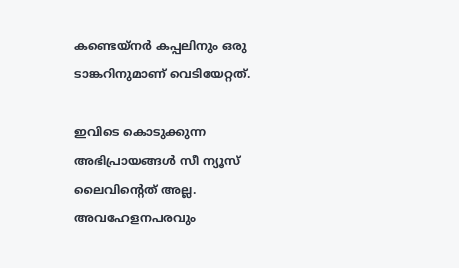കണ്ടെയ്‌നര്‍ കപ്പലിനും ഒരു ടാങ്കറിനുമാണ് വെടിയേറ്റത്.

ഇവിടെ കൊടുക്കുന്ന അഭിപ്രായങ്ങള്‍ സീ ന്യൂസ് ലൈവിന്റെത് അല്ല. അവഹേളനപരവും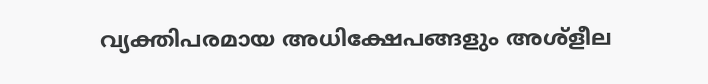വ്യക്തിപരമായ അധിക്ഷേപങ്ങളും അശ്‌ളീല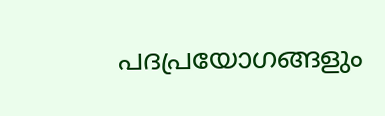പദപ്രയോഗങ്ങളും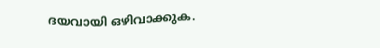ദയവായി ഒഴിവാക്കുക.